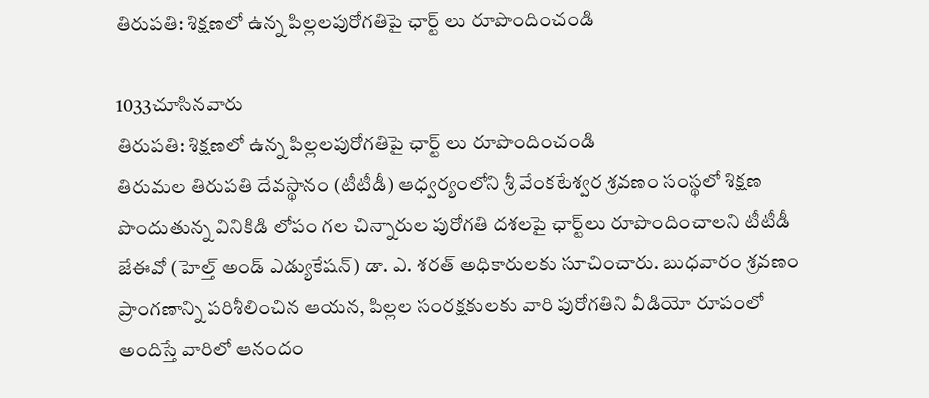తిరుపతి: శిక్షణలో ఉన్న పిల్లలపురోగతిపై ఛార్ట్ లు రూపొందించండి

1033చూసినవారు
తిరుపతి: శిక్షణలో ఉన్న పిల్లలపురోగతిపై ఛార్ట్ లు రూపొందించండి
తిరుమల తిరుపతి దేవస్థానం (టీటీడీ) ఆధ్వర్యంలోని శ్రీ వేంకటేశ్వర శ్రవణం సంస్థలో శిక్షణ పొందుతున్న వినికిడి లోపం గల చిన్నారుల పురోగతి దశలపై ఛార్ట్‌లు రూపొందించాలని టీటీడీ జేఈవో (హెల్త్ అండ్ ఎడ్యుకేషన్) డా. ఎ. శరత్ అధికారులకు సూచించారు. బుధవారం శ్రవణం ప్రాంగణాన్ని పరిశీలించిన ఆయన, పిల్లల సంరక్షకులకు వారి పురోగతిని వీడియో రూపంలో అందిస్తే వారిలో ఆనందం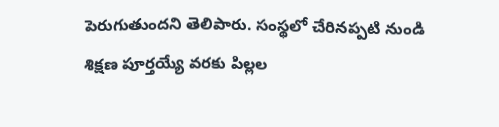పెరుగుతుందని తెలిపారు. సంస్థలో చేరినప్పటి నుండి శిక్షణ పూర్తయ్యే వరకు పిల్లల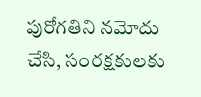పురోగతిని నమోదు చేసి, సంరక్షకులకు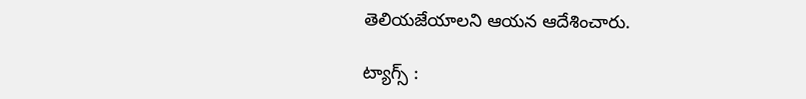తెలియజేయాలని ఆయన ఆదేశించారు.

ట్యాగ్స్ :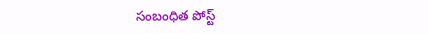సంబంధిత పోస్ట్